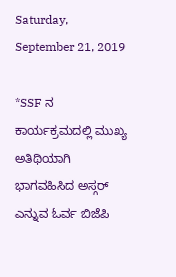Saturday, September 21, 2019

*SSF ನ ಕಾರ್ಯಕ್ರಮದಲ್ಲಿ ಮುಖ್ಯ ಅತಿಥಿಯಾಗಿ ಭಾಗವಹಿಸಿದ ಅಸ್ಗರ್ ಎನ್ನುವ ಓರ್ವ ಬಿಜೆಪಿ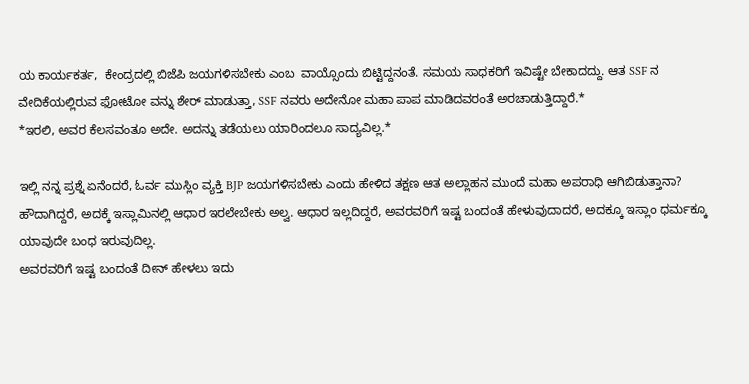ಯ ಕಾರ್ಯಕರ್ತ,  ಕೇಂದ್ರದಲ್ಲಿ ಬಿಜೆಪಿ ಜಯಗಳಿಸಬೇಕು ಎಂಬ  ವಾಯ್ಸೊಂದು ಬಿಟ್ಟಿದ್ದನಂತೆ. ಸಮಯ ಸಾಧಕರಿಗೆ ಇವಿಷ್ಟೇ ಬೇಕಾದದ್ದು. ಆತ SSF ನ ವೇದಿಕೆಯಲ್ಲಿರುವ ಫೋಟೋ ವನ್ನು ಶೇರ್ ಮಾಡುತ್ತಾ, SSF ನವರು ಅದೇನೋ ಮಹಾ ಪಾಪ ಮಾಡಿದವರಂತೆ ಅರಚಾಡುತ್ತಿದ್ದಾರೆ.*
*ಇರಲಿ, ಅವರ ಕೆಲಸವಂತೂ ಅದೇ. ಅದನ್ನು ತಡೆಯಲು ಯಾರಿಂದಲೂ ಸಾದ್ಯವಿಲ್ಲ.*

ಇಲ್ಲಿ ನನ್ನ ಪ್ರಶ್ನೆ ಏನೆಂದರೆ, ಓರ್ವ ಮುಸ್ಲಿಂ ವ್ಯಕ್ತಿ BJP ಜಯಗಳಿಸಬೇಕು ಎಂದು ಹೇಳಿದ ತಕ್ಷಣ ಆತ ಅಲ್ಲಾಹನ ಮುಂದೆ ಮಹಾ ಅಪರಾಧಿ ಆಗಿಬಿಡುತ್ತಾನಾ? ಹೌದಾಗಿದ್ದರೆ, ಅದಕ್ಕೆ ಇಸ್ಲಾಮಿನಲ್ಲಿ ಆಧಾರ ಇರಲೇಬೇಕು ಅಲ್ವ. ಆಧಾರ ಇಲ್ಲದಿದ್ದರೆ, ಅವರವರಿಗೆ ಇಷ್ಟ ಬಂದಂತೆ ಹೇಳುವುದಾದರೆ, ಅದಕ್ಕೂ ಇಸ್ಲಾಂ ಧರ್ಮಕ್ಕೂ ಯಾವುದೇ ಬಂಧ ಇರುವುದಿಲ್ಲ.
ಅವರವರಿಗೆ ಇಷ್ಟ ಬಂದಂತೆ ದೀನ್ ಹೇಳಲು ಇದು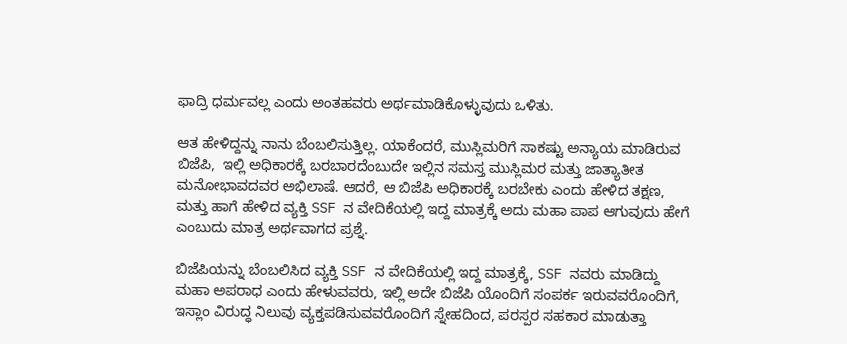ಫಾದ್ರಿ ಧರ್ಮವಲ್ಲ ಎಂದು ಅಂತಹವರು ಅರ್ಥಮಾಡಿಕೊಳ್ಳುವುದು ಒಳಿತು.

ಆತ ಹೇಳಿದ್ದನ್ನು ನಾನು ಬೆಂಬಲಿಸುತ್ತಿಲ್ಲ. ಯಾಕೆಂದರೆ, ಮುಸ್ಲಿಮರಿಗೆ ಸಾಕಷ್ಟು ಅನ್ಯಾಯ ಮಾಡಿರುವ ಬಿಜೆಪಿ,  ಇಲ್ಲಿ ಅಧಿಕಾರಕ್ಕೆ ಬರಬಾರದೆಂಬುದೇ ಇಲ್ಲಿನ ಸಮಸ್ತ ಮುಸ್ಲಿಮರ ಮತ್ತು ಜಾತ್ಯಾತೀತ ಮನೋಭಾವದವರ ಅಭಿಲಾಷೆ. ಆದರೆ, ಆ ಬಿಜೆಪಿ ಅಧಿಕಾರಕ್ಕೆ ಬರಬೇಕು ಎಂದು ಹೇಳಿದ ತಕ್ಷಣ, ಮತ್ತು ಹಾಗೆ ಹೇಳಿದ ವ್ಯಕ್ತಿ SSF ನ ವೇದಿಕೆಯಲ್ಲಿ ಇದ್ದ ಮಾತ್ರಕ್ಕೆ ಅದು ಮಹಾ ಪಾಪ ಆಗುವುದು ಹೇಗೆ ಎಂಬುದು ಮಾತ್ರ ಅರ್ಥವಾಗದ ಪ್ರಶ್ನೆ.

ಬಿಜೆಪಿಯನ್ನು ಬೆಂಬಲಿಸಿದ ವ್ಯಕ್ತಿ SSF ನ ವೇದಿಕೆಯಲ್ಲಿ ಇದ್ದ ಮಾತ್ರಕ್ಕೆ, SSF ನವರು ಮಾಡಿದ್ದು ಮಹಾ ಅಪರಾಧ ಎಂದು ಹೇಳುವವರು, ಇಲ್ಲಿ ಅದೇ ಬಿಜೆಪಿ ಯೊಂದಿಗೆ ಸಂಪರ್ಕ ಇರುವವರೊಂದಿಗೆ, ಇಸ್ಲಾಂ ವಿರುದ್ಧ ನಿಲುವು ವ್ಯಕ್ತಪಡಿಸುವವರೊಂದಿಗೆ ಸ್ನೇಹದಿಂದ, ಪರಸ್ಪರ ಸಹಕಾರ ಮಾಡುತ್ತಾ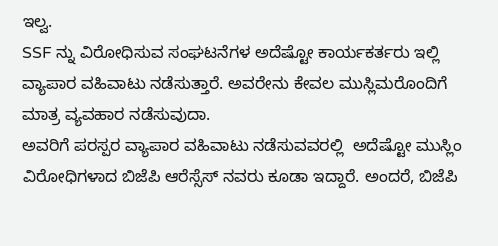ಇಲ್ವ.
SSF ನ್ನು ವಿರೋಧಿಸುವ ಸಂಘಟನೆಗಳ ಅದೆಷ್ಟೋ ಕಾರ್ಯಕರ್ತರು ಇಲ್ಲಿ ವ್ಯಾಪಾರ ವಹಿವಾಟು ನಡೆಸುತ್ತಾರೆ. ಅವರೇನು ಕೇವಲ ಮುಸ್ಲಿಮರೊಂದಿಗೆ ಮಾತ್ರ ವ್ಯವಹಾರ ನಡೆಸುವುದಾ.
ಅವರಿಗೆ ಪರಸ್ಪರ ವ್ಯಾಪಾರ ವಹಿವಾಟು ನಡೆಸುವವರಲ್ಲಿ  ಅದೆಷ್ಟೋ ಮುಸ್ಲಿಂ ವಿರೋಧಿಗಳಾದ ಬಿಜೆಪಿ ಆರೆಸ್ಸೆಸ್ ನವರು ಕೂಡಾ ಇದ್ದಾರೆ. ಅಂದರೆ, ಬಿಜೆಪಿ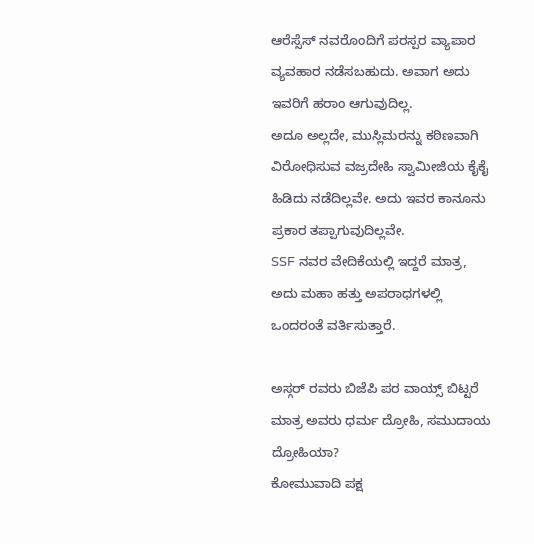ಆರೆಸ್ಸೆಸ್ ನವರೊಂದಿಗೆ ಪರಸ್ಪರ ವ್ಯಾಪಾರ ವ್ಯವಹಾರ ನಡೆಸಬಹುದು. ಅವಾಗ ಅದು ಇವರಿಗೆ ಹರಾಂ ಆಗುವುದಿಲ್ಲ.
ಅದೂ ಅಲ್ಲದೇ, ಮುಸ್ಲಿಮರನ್ನು ಕಠಿಣವಾಗಿ ವಿರೋಧಿಸುವ ವಜ್ರದೇಹಿ ಸ್ವಾಮೀಜಿಯ ಕೈಕೈ ಹಿಡಿದು ನಡೆದಿಲ್ಲವೇ. ಅದು ಇವರ ಕಾನೂನು ಪ್ರಕಾರ ತಪ್ಪಾಗುವುದಿಲ್ಲವೇ.
SSF ನವರ ವೇದಿಕೆಯಲ್ಲಿ ಇದ್ದರೆ ಮಾತ್ರ, ಅದು ಮಹಾ ಹತ್ತು ಅಪರಾಧಗಳಲ್ಲಿ ಒಂದರಂತೆ ವರ್ತಿಸುತ್ತಾರೆ.

ಅಸ್ಗರ್ ರವರು ಬಿಜೆಪಿ ಪರ ವಾಯ್ಸ್ ಬಿಟ್ಟರೆ ಮಾತ್ರ ಅವರು ಧರ್ಮ ದ್ರೋಹಿ, ಸಮುದಾಯ ದ್ರೋಹಿಯಾ?
ಕೋಮುವಾದಿ ಪಕ್ಷ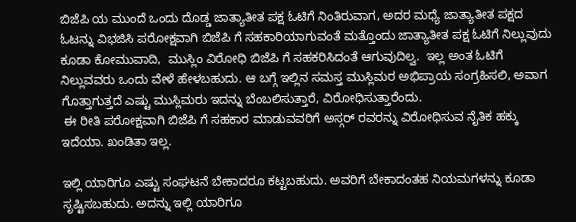ಬಿಜೆಪಿ ಯ ಮುಂದೆ ಒಂದು ದೊಡ್ಡ ಜಾತ್ಯಾತೀತ ಪಕ್ಷ ಓಟಿಗೆ ನಿಂತಿರುವಾಗ, ಅದರ ಮಧ್ಯೆ ಜಾತ್ಯಾತೀತ ಪಕ್ಷದ ಓಟನ್ನು ವಿಭಜಿಸಿ ಪರೋಕ್ಷವಾಗಿ ಬಿಜೆಪಿ ಗೆ ಸಹಕಾರಿಯಾಗುವಂತೆ ಮತ್ತೊಂದು ಜಾತ್ಯಾತೀತ ಪಕ್ಷ ಓಟಿಗೆ ನಿಲ್ಲುವುದು ಕೂಡಾ ಕೋಮುವಾದಿ,  ಮುಸ್ಲಿಂ ವಿರೋಧಿ ಬಿಜೆಪಿ ಗೆ ಸಹಕರಿಸಿದಂತೆ ಆಗುವುದಿಲ್ವ.  ಇಲ್ಲ ಅಂತ ಓಟಿಗೆ ನಿಲ್ಲುವವರು ಒಂದು ವೇಳೆ ಹೇಳಬಹುದು. ಆ ಬಗ್ಗೆ ಇಲ್ಲಿನ ಸಮಸ್ತ ಮುಸ್ಲಿಮರ ಅಭಿಪ್ರಾಯ ಸಂಗ್ರಹಿಸಲಿ, ಅವಾಗ ಗೊತ್ತಾಗುತ್ತದೆ ಎಷ್ಟು ಮುಸ್ಲಿಮರು ಇದನ್ನು ಬೆಂಬಲಿಸುತ್ತಾರೆ, ವಿರೋಧಿಸುತ್ತಾರೆಂದು.
 ಈ ರೀತಿ ಪರೋಕ್ಷವಾಗಿ ಬಿಜೆಪಿ ಗೆ ಸಹಕಾರ ಮಾಡುವವರಿಗೆ ಅಸ್ಗರ್ ರವರನ್ನು ವಿರೋಧಿಸುವ ನೈತಿಕ ಹಕ್ಕು ಇದೆಯಾ. ಖಂಡಿತಾ ಇಲ್ಲ.

ಇಲ್ಲಿ ಯಾರಿಗೂ ಎಷ್ಟು ಸಂಘಟನೆ ಬೇಕಾದರೂ ಕಟ್ಟಬಹುದು. ಅವರಿಗೆ ಬೇಕಾದಂತಹ ನಿಯಮಗಳನ್ನು ಕೂಡಾ ಸೃಷ್ಟಿಸಬಹುದು. ಅದನ್ನು ಇಲ್ಲಿ ಯಾರಿಗೂ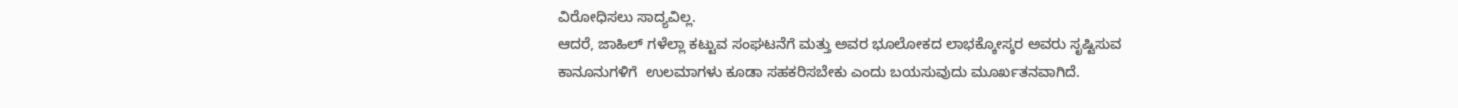ವಿರೋಧಿಸಲು ಸಾದ್ಯವಿಲ್ಲ.
ಆದರೆ, ಜಾಹಿಲ್ ಗಳೆಲ್ಲಾ ಕಟ್ಟುವ ಸಂಘಟನೆಗೆ ಮತ್ತು ಅವರ ಭೂಲೋಕದ ಲಾಭಕ್ಕೋಸ್ಕರ ಅವರು ಸೃಷ್ಟಿಸುವ ಕಾನೂನುಗಳಿಗೆ  ಉಲಮಾಗಳು ಕೂಡಾ ಸಹಕರಿಸಬೇಕು ಎಂದು ಬಯಸುವುದು ಮೂರ್ಖತನವಾಗಿದೆ.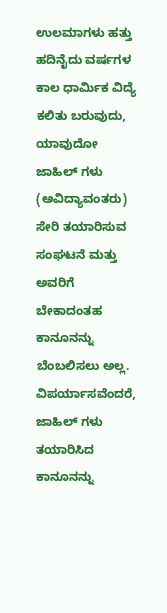ಉಲಮಾಗಳು ಹತ್ತು ಹದಿನೈದು ವರ್ಷಗಳ ಕಾಲ ಧಾರ್ಮಿಕ ವಿದ್ಯೆ ಕಲಿತು ಬರುವುದು, ಯಾವುದೋ ಜಾಹಿಲ್ ಗಳು (ಅವಿದ್ಯಾವಂತರು) ಸೇರಿ ತಯಾರಿಸುವ ಸಂಘಟನೆ ಮತ್ತು ಅವರಿಗೆ ಬೇಕಾದಂತಹ ಕಾನೂನನ್ನು ಬೆಂಬಲಿಸಲು ಅಲ್ಲ. ವಿಪರ್ಯಾಸವೆಂದರೆ, ಜಾಹಿಲ್ ಗಳು ತಯಾರಿಸಿದ ಕಾನೂನನ್ನು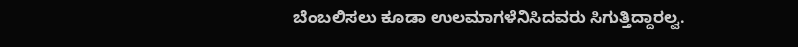ಬೆಂಬಲಿಸಲು ಕೂಡಾ ಉಲಮಾಗಳೆನಿಸಿದವರು ಸಿಗುತ್ತಿದ್ದಾರಲ್ವ.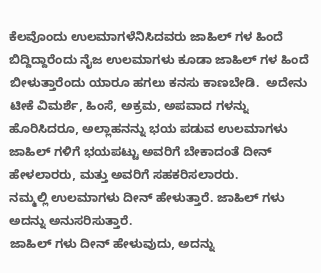ಕೆಲವೊಂದು ಉಲಮಾಗಳೆನಿಸಿದವರು ಜಾಹಿಲ್ ಗಳ ಹಿಂದೆ ಬಿದ್ದಿದ್ದಾರೆಂದು ನೈಜ ಉಲಮಾಗಳು ಕೂಡಾ ಜಾಹಿಲ್ ಗಳ ಹಿಂದೆ ಬೀಳುತ್ತಾರೆಂದು ಯಾರೂ ಹಗಲು ಕನಸು ಕಾಣಬೇಡಿ.  ಅದೇನು ಟೀಕೆ ವಿಮರ್ಶೆ, ಹಿಂಸೆ, ಅಕ್ರಮ, ಅಪವಾದ ಗಳನ್ನು ಹೊರಿಸಿದರೂ, ಅಲ್ಲಾಹನನ್ನು ಭಯ ಪಡುವ ಉಲಮಾಗಳು ಜಾಹಿಲ್ ಗಳಿಗೆ ಭಯಪಟ್ಟು ಅವರಿಗೆ ಬೇಕಾದಂತೆ ದೀನ್ ಹೇಳಲಾರರು, ಮತ್ತು ಅವರಿಗೆ ಸಹಕರಿಸಲಾರರು.
ನಮ್ಮಲ್ಲಿ ಉಲಮಾಗಳು ದೀನ್ ಹೇಳುತ್ತಾರೆ. ಜಾಹಿಲ್ ಗಳು ಅದನ್ನು ಅನುಸರಿಸುತ್ತಾರೆ.
ಜಾಹಿಲ್ ಗಳು ದೀನ್ ಹೇಳುವುದು, ಅದನ್ನು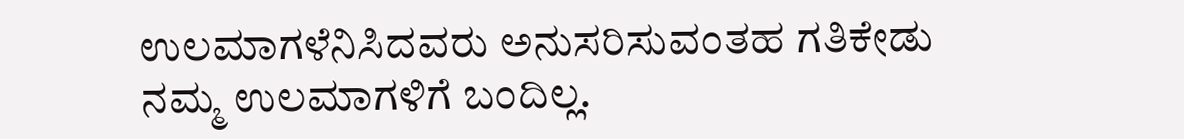ಉಲಮಾಗಳೆನಿಸಿದವರು ಅನುಸರಿಸುವಂತಹ ಗತಿಕೇಡು ನಮ್ಮ ಉಲಮಾಗಳಿಗೆ ಬಂದಿಲ್ಲ.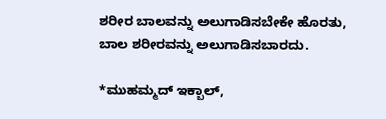ಶರೀರ ಬಾಲವನ್ನು ಅಲುಗಾಡಿಸಬೇಕೇ ಹೊರತು,
ಬಾಲ ಶರೀರವನ್ನು ಅಲುಗಾಡಿಸಬಾರದು.

*ಮುಹಮ್ಮದ್ ಇಕ್ಬಾಲ್,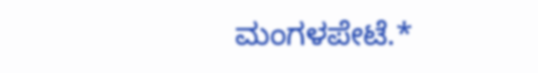ಮಂಗಳಪೇಟೆ.*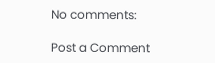No comments:

Post a Comment